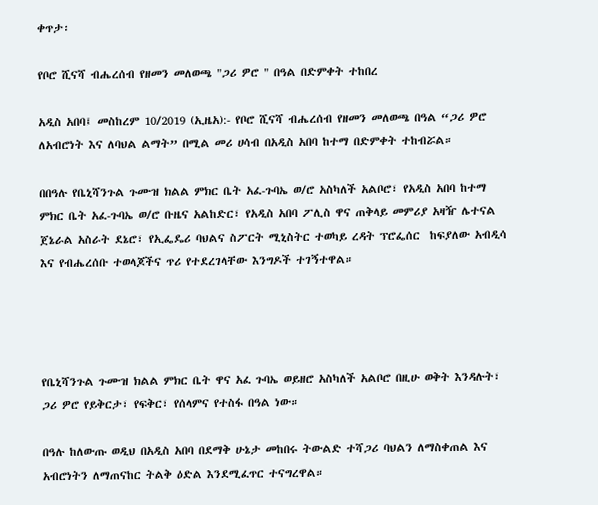ቀጥታ፡

የቦሮ ሺናሻ ብሔረሰብ የዘመን መለወጫ "ጋሪ ዎሮ " በዓል በድምቀት ተከበረ

አዲስ አበባ፤ መስከረም 10/2019 (ኢዜአ):- የቦሮ ሺናሻ ብሔረሰብ የዘመን መለወጫ በዓል “ጋሪ ዎሮ ለአብሮነት እና ለባህል ልማት” በሚል መሪ ሀሳብ በአዲስ አበባ ከተማ በድምቀት ተከብሯል።

በበዓሉ የቤኒሻንጉል ጉሙዝ ክልል ምክር ቤት አፈ-ጉባኤ ወ/ሮ አስካለች አልቦሮ፣ የአዲስ አበባ ከተማ ምክር ቤት አፈ-ጉባኤ ወ/ሮ ቡዜና አልከድር፣ የአዲስ አበባ ፖሊስ ዋና ጠቅላይ መምሪያ አዛዥ ሌተናል ጀኔራል አስራት ደኔሮ፣ የኢፌዴሪ ባህልና ስፖርት ሚኒስትር ተወካይ ረዳት ፕሮፌሰር  ከፍያለው አብዲሳ እና የብሔረሰቡ ተወላጆችና ጥሪ የተደረገላቸው እንግዶች ተገኝተዋል።




የቤኒሻንጉል ጉሙዝ ክልል ምክር ቤት ዋና አፈ ጉባኤ ወይዘሮ አስካለች አልቦሮ በዚሁ ወቅት እንዳሉት፣ ጋሪ ዎሮ የይቅርታ፣ የፍቅር፣ የሰላምና የተስፋ በዓል ነው።

በዓሉ ከለውጡ ወዲህ በአዲስ አበባ በደማቅ ሁኔታ መከበሩ ትውልድ ተሻጋሪ ባህልን ለማስቀጠል እና አብሮነትን ለማጠናከር ትልቅ ዕድል እንደሚፈጥር ተናግረዋል።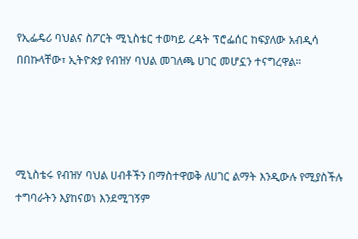የኢፌዴሪ ባህልና ስፖርት ሚኒስቴር ተወካይ ረዳት ፕሮፌሰር ከፍያለው አብዲሳ በበኩላቸው፣ ኢትዮጵያ የብዝሃ ባህል መገለጫ ሀገር መሆኗን ተናግረዋል።




ሚኒስቴሩ የብዝሃ ባህል ሀብቶችን በማስተዋወቅ ለሀገር ልማት እንዲውሉ የሚያስችሉ ተግባራትን እያከናወነ እንደሚገኝም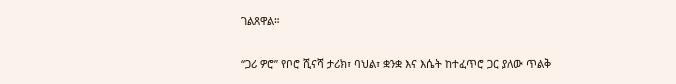ገልጸዋል።

“ጋሪ ዎሮ” የቦሮ ሺናሻ ታሪክ፣ ባህል፣ ቋንቋ እና እሴት ከተፈጥሮ ጋር ያለው ጥልቅ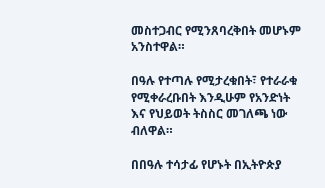መስተጋብር የሚንጸባረቅበት መሆኑም አንስተዋል።

በዓሉ የተጣሉ የሚታረቁበት፣ የተራራቁ የሚቀራረቡበት እንዲሁም የአንድነት እና የህይወት ትስስር መገለጫ ነው ብለዋል።

በበዓሉ ተሳታፊ የሆኑት በኢትዮጵያ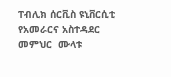ፐብሊክ ሰርቪስ ዩኒቨርሲቲ የአመራርና አስተዳደር መምህር  ሙላቱ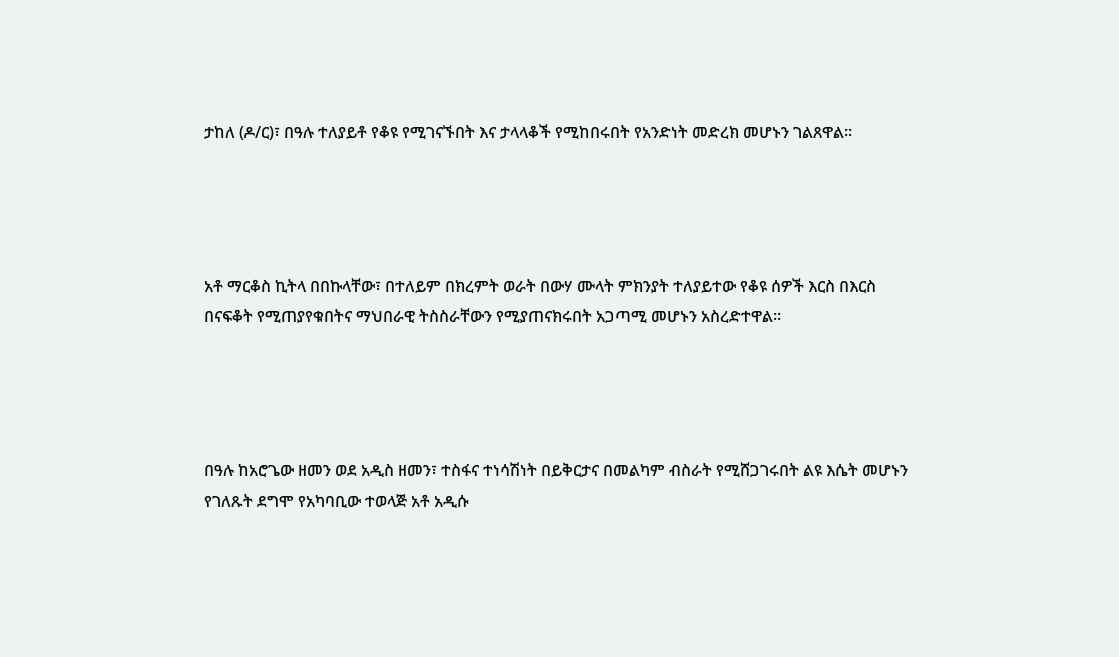ታከለ (ዶ/ር)፣ በዓሉ ተለያይቶ የቆዩ የሚገናኙበት እና ታላላቆች የሚከበሩበት የአንድነት መድረክ መሆኑን ገልጸዋል።




አቶ ማርቆስ ኪትላ በበኩላቸው፣ በተለይም በክረምት ወራት በውሃ ሙላት ምክንያት ተለያይተው የቆዩ ሰዎች እርስ በእርስ በናፍቆት የሚጠያየቁበትና ማህበራዊ ትስስራቸውን የሚያጠናክሩበት አጋጣሚ መሆኑን አስረድተዋል።




በዓሉ ከአሮጌው ዘመን ወደ አዲስ ዘመን፣ ተስፋና ተነሳሽነት በይቅርታና በመልካም ብስራት የሚሸጋገሩበት ልዩ እሴት መሆኑን የገለጹት ደግሞ የአካባቢው ተወላጅ አቶ አዲሱ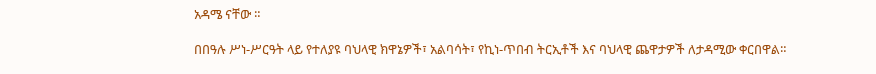አዳሜ ናቸው ።

በበዓሉ ሥነ-ሥርዓት ላይ የተለያዩ ባህላዊ ክዋኔዎች፣ አልባሳት፣ የኪነ-ጥበብ ትርኢቶች እና ባህላዊ ጨዋታዎች ለታዳሚው ቀርበዋል።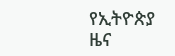የኢትዮጵያ ዜና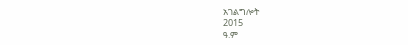አገልግሎት
2015
ዓ.ም